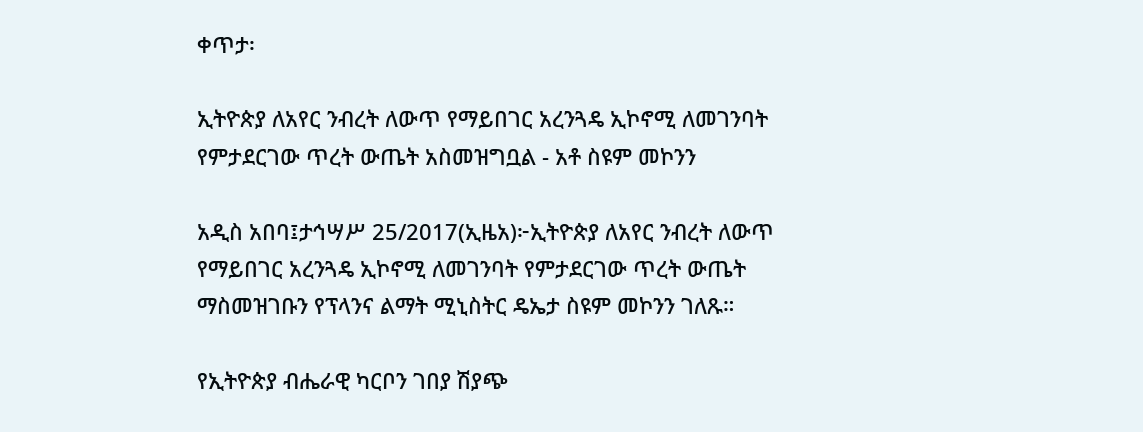ቀጥታ፡

ኢትዮጵያ ለአየር ንብረት ለውጥ የማይበገር አረንጓዴ ኢኮኖሚ ለመገንባት የምታደርገው ጥረት ውጤት አስመዝግቧል - አቶ ስዩም መኮንን

አዲስ አበባ፤ታኅሣሥ 25/2017(ኢዜአ)፦ኢትዮጵያ ለአየር ንብረት ለውጥ የማይበገር አረንጓዴ ኢኮኖሚ ለመገንባት የምታደርገው ጥረት ውጤት ማስመዝገቡን የፕላንና ልማት ሚኒስትር ዴኤታ ስዩም መኮንን ገለጹ።

የኢትዮጵያ ብሔራዊ ካርቦን ገበያ ሽያጭ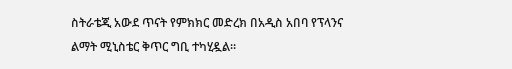ስትራቴጂ አውደ ጥናት የምክክር መድረክ በአዲስ አበባ የፕላንና ልማት ሚኒስቴር ቅጥር ግቢ ተካሂዷል።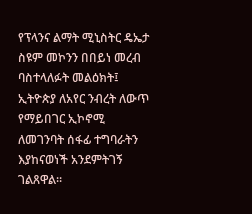የፕላንና ልማት ሚኒስትር ዴኤታ ስዩም መኮንን በበይነ መረብ ባስተላለፉት መልዕክት፤ ኢትዮጵያ ለአየር ንብረት ለውጥ የማይበገር ኢኮኖሚ ለመገንባት ሰፋፊ ተግባራትን እያከናወነች አንደምትገኝ ገልጸዋል።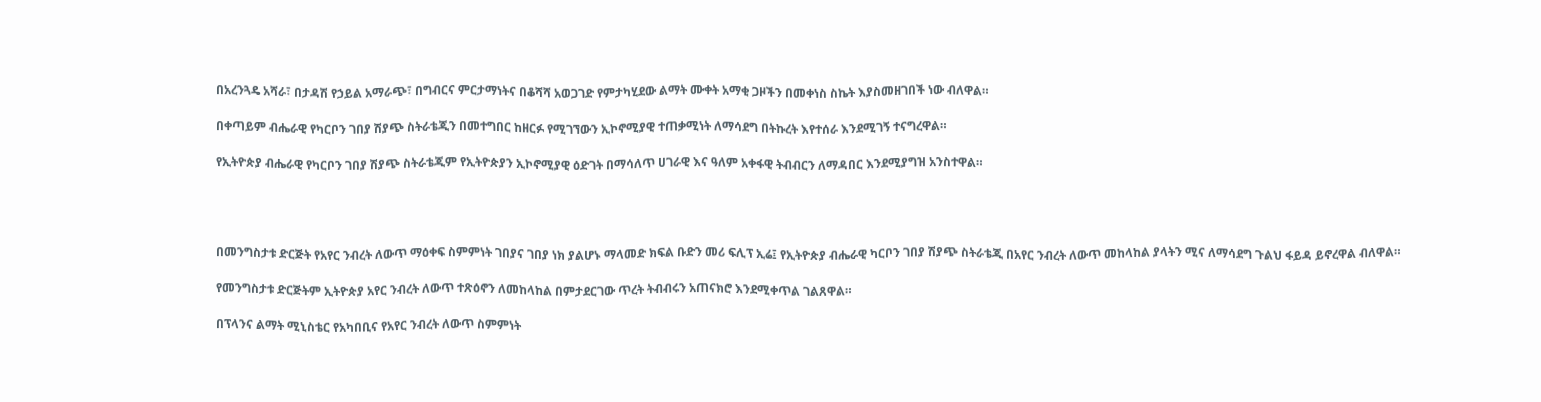በአረንጓዴ አሻራ፣ በታዳሽ የኃይል አማራጭ፣ በግብርና ምርታማነትና በቆሻሻ አወጋገድ የምታካሂደው ልማት ሙቀት አማቂ ጋዞችን በመቀነስ ስኬት እያስመዘገበች ነው ብለዋል።

በቀጣይም ብሔራዊ የካርቦን ገበያ ሽያጭ ስትራቴጂን በመተግበር ከዘርፉ የሚገኘውን ኢኮኖሚያዊ ተጠቃሚነት ለማሳደግ በትኩረት እየተሰራ እንደሚገኝ ተናግረዋል።

የኢትዮጵያ ብሔራዊ የካርቦን ገበያ ሽያጭ ስትራቴጂም የኢትዮጵያን ኢኮኖሚያዊ ዕድገት በማሳለጥ ሀገራዊ እና ዓለም አቀፋዊ ትብብርን ለማዳበር እንደሚያግዝ አንስተዋል።




በመንግስታቱ ድርጅት የአየር ንብረት ለውጥ ማዕቀፍ ስምምነት ገበያና ገበያ ነክ ያልሆኑ ማላመድ ክፍል ቡድን መሪ ፍሊፕ ኢሬ፤ የኢትዮጵያ ብሔራዊ ካርቦን ገበያ ሽያጭ ስትራቴጂ በአየር ንብረት ለውጥ መከላከል ያላትን ሚና ለማሳደግ ጉልህ ፋይዳ ይኖረዋል ብለዋል።

የመንግስታቱ ድርጅትም ኢትዮጵያ አየር ንብረት ለውጥ ተጽዕኖን ለመከላከል በምታደርገው ጥረት ትብብሩን አጠናክሮ እንደሚቀጥል ገልጸዋል።

በፕላንና ልማት ሚኒስቴር የአካበቢና የአየር ንብረት ለውጥ ስምምነት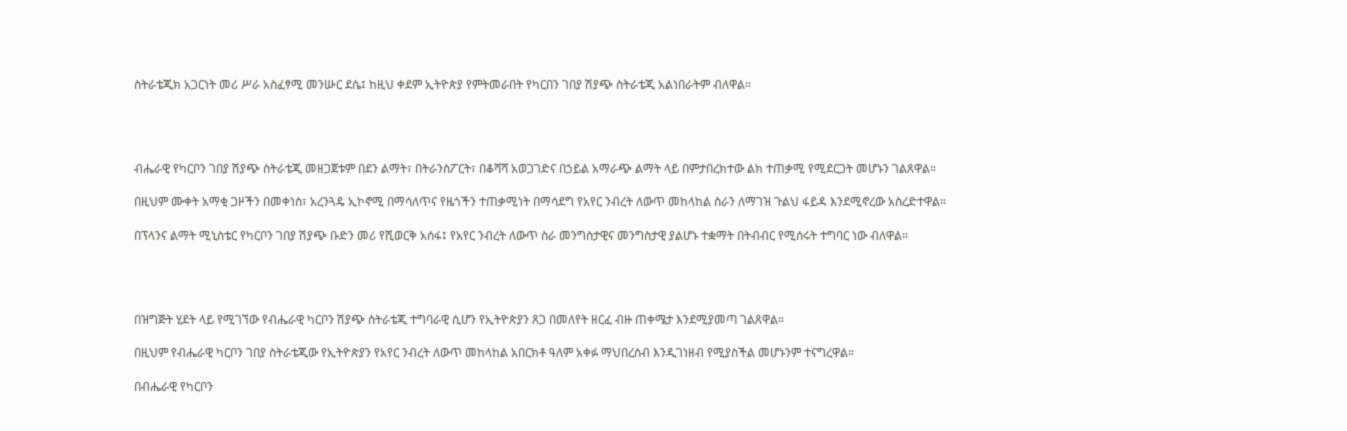ስትራቴጂክ አጋርነት መሪ ሥራ አስፈፃሚ መንሡር ደሴ፤ ከዚህ ቀደም ኢትዮጵያ የምትመራበት የካርበን ገበያ ሽያጭ ስትራቴጂ አልነበራትም ብለዋል።




ብሔራዊ የካርቦን ገበያ ሽያጭ ስትራቴጂ መዘጋጀቱም በደን ልማት፣ በትራንስፖርት፣ በቆሻሻ አወጋገድና በኃይል አማራጭ ልማት ላይ በምታበረክተው ልክ ተጠቃሚ የሚደርጋት መሆኑን ገልጸዋል።

በዚህም ሙቀት አማቂ ጋዞችን በመቀነስ፣ አረንጓዴ ኢኮኖሚ በማሳለጥና የዜጎችን ተጠቃሚነት በማሳደግ የአየር ንብረት ለውጥ መከላከል ስራን ለማገዝ ጉልህ ፋይዳ እንደሚኖረው አስረድተዋል።

በፕላንና ልማት ሚኒስቴር የካርቦን ገበያ ሽያጭ ቡድን መሪ የሺወርቅ አሰፋ፤ የአየር ንብረት ለውጥ ስራ መንግስታዊና መንግስታዊ ያልሆኑ ተቋማት በትብብር የሚሰሩት ተግባር ነው ብለዋል።




በዝግጅት ሂደት ላይ የሚገኘው የብሔራዊ ካርቦን ሽያጭ ስትራቴጂ ተግባራዊ ሲሆን የኢትዮጵያን ጸጋ በመለየት ዘርፈ ብዙ ጠቀሜታ እንደሚያመጣ ገልጸዋል።

በዚህም የብሔራዊ ካርቦን ገበያ ስትራቴጂው የኢትዮጵያን የአየር ንብረት ለውጥ መከላከል አበርክቶ ዓለም አቀፉ ማህበረሰብ እንዲገነዘብ የሚያስችል መሆኑንም ተናግረዋል።

በብሔራዊ የካርቦን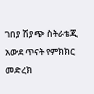ገበያ ሽያጭ ስትራቴጂ አውደ ጥናት የምክክር መድረክ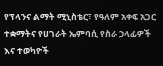የፕላንና ልማት ሚኒስቴር፣ የዓለም አቀፍ አጋር ተቋማትና የሀገራት ኤምባሲ የስራ ኃላፊዎች እና ተወካዮች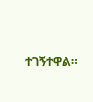ተገኝተዋል።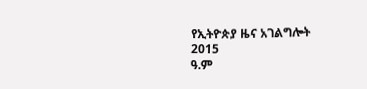የኢትዮጵያ ዜና አገልግሎት
2015
ዓ.ም